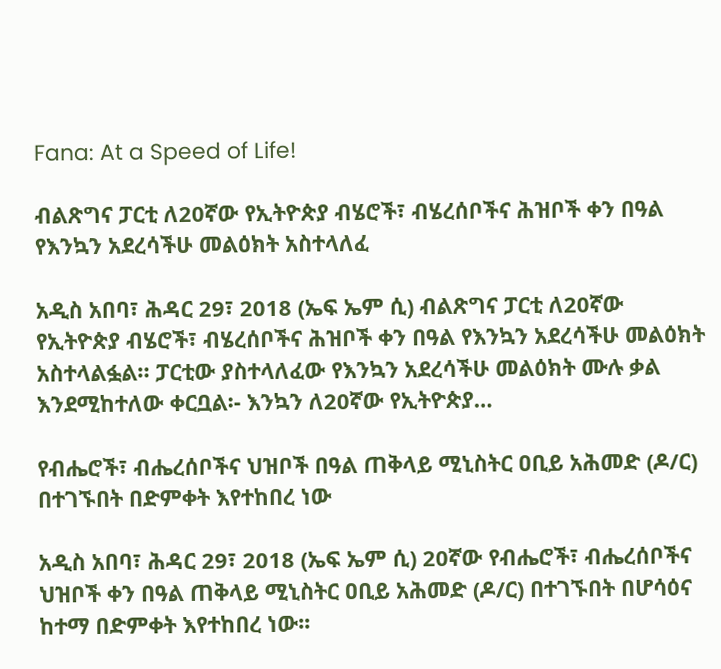Fana: At a Speed of Life!

ብልጽግና ፓርቲ ለ20ኛው የኢትዮጵያ ብሄሮች፣ ብሄረሰቦችና ሕዝቦች ቀን በዓል የእንኳን አደረሳችሁ መልዕክት አስተላለፈ

አዲስ አበባ፣ ሕዳር 29፣ 2018 (ኤፍ ኤም ሲ) ብልጽግና ፓርቲ ለ20ኛው የኢትዮጵያ ብሄሮች፣ ብሄረሰቦችና ሕዝቦች ቀን በዓል የእንኳን አደረሳችሁ መልዕክት አስተላልፏል። ፓርቲው ያስተላለፈው የእንኳን አደረሳችሁ መልዕክት ሙሉ ቃል እንደሚከተለው ቀርቧል፡- እንኳን ለ20ኛው የኢትዮጵያ…

የብሔሮች፣ ብሔረሰቦችና ህዝቦች በዓል ጠቅላይ ሚኒስትር ዐቢይ አሕመድ (ዶ/ር) በተገኙበት በድምቀት እየተከበረ ነው

አዲስ አበባ፣ ሕዳር 29፣ 2018 (ኤፍ ኤም ሲ) 20ኛው የብሔሮች፣ ብሔረሰቦችና ህዝቦች ቀን በዓል ጠቅላይ ሚኒስትር ዐቢይ አሕመድ (ዶ/ር) በተገኙበት በሆሳዕና ከተማ በድምቀት እየተከበረ ነው፡፡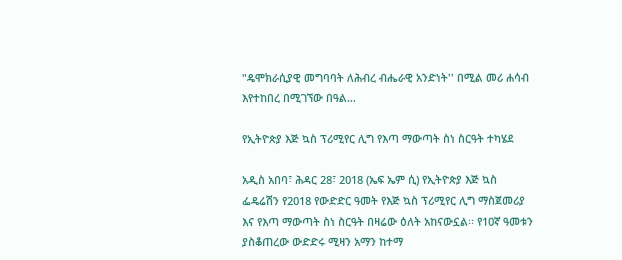"ዴሞክራሲያዊ መግባባት ለሕብረ ብሔራዊ አንድነት'' በሚል መሪ ሐሳብ እየተከበረ በሚገኘው በዓል…

የኢትዮጵያ እጅ ኳስ ፕሪሚየር ሊግ የእጣ ማውጣት ስነ ስርዓት ተካሄደ

አዲስ አበባ፣ ሕዳር 28፣ 2018 (ኤፍ ኤም ሲ) የኢትዮጵያ እጅ ኳስ ፌዴሬሽን የ2018 የውድድር ዓመት የእጅ ኳስ ፕሪሚየር ሊግ ማስጀመሪያ እና የእጣ ማውጣት ስነ ስርዓት በዛሬው ዕለት አከናውኗል፡፡ የ10ኛ ዓመቱን ያስቆጠረው ውድድሩ ሚዛን አማን ከተማ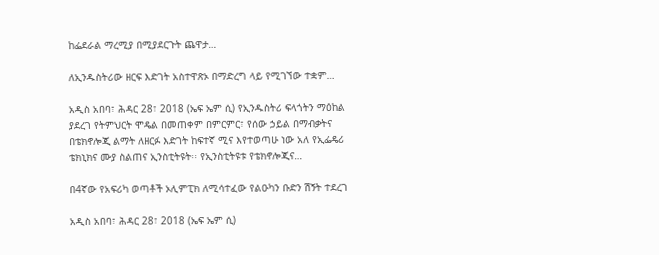ከፌደራል ማረሚያ በሚያደርጉት ጨዋታ…

ለኢንዱስትሪው ዘርፍ እድገት አስተዋጽኦ በማድረግ ላይ የሚገኘው ተቋም…

አዲስ አበባ፣ ሕዳር 28፣ 2018 (ኤፍ ኤም ሲ) የኢንዱስትሪ ፍላጎትን ማዕከል ያደረገ የትምህርት ሞዴል በመጠቀም በምርምር፣ የሰው ኃይል በማብቃትና በቴክኖሎጂ ልማት ለዘርፉ እድገት ከፍተኛ ሚና እየተወጣሁ ነው አለ የኢፌዴሪ ቴክኒክና ሙያ ስልጠና ኢንስቲትዩት፡፡ የኢንስቲትዩቱ የቴክኖሎጂና…

በ4ኛው የአፍሪካ ወጣቶች ኦሊምፒክ ለሚሳተፈው የልዑካን ቡድን ሽኝት ተደረገ

አዲስ አበባ፣ ሕዳር 28፣ 2018 (ኤፍ ኤም ሲ)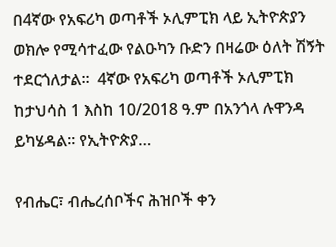በ4ኛው የአፍሪካ ወጣቶች ኦሊምፒክ ላይ ኢትዮጵያን ወክሎ የሚሳተፈው የልዑካን ቡድን በዛሬው ዕለት ሽኝት ተደርጎለታል።  4ኛው የአፍሪካ ወጣቶች ኦሊምፒክ ከታህሳስ 1 እስከ 10/2018 ዓ.ም በአንጎላ ሉዋንዳ ይካሄዳል፡፡ የኢትዮጵያ…

የብሔር፣ ብሔረሰቦችና ሕዝቦች ቀን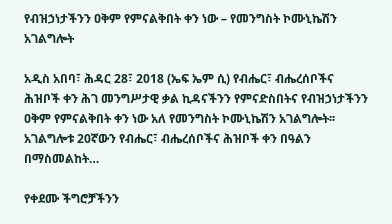የብዝኃነታችንን ዐቅም የምናልቅበት ቀን ነው – የመንግስት ኮሙኒኬሽን አገልግሎት

አዲስ አበባ፣ ሕዳር 28፣ 2018 (ኤፍ ኤም ሲ) የብሔር፣ ብሔረሰቦችና ሕዝቦች ቀን ሕገ መንግሥታዊ ቃል ኪዳናችንን የምናድስበትና የብዝኃነታችንን ዐቅም የምናልቅበት ቀን ነው አለ የመንግስት ኮሙኒኬሽን አገልግሎት፡፡ አገልግሎቱ 20ኛውን የብሔር፣ ብሔረሰቦችና ሕዝቦች ቀን በዓልን በማስመልከት…

የቀደሙ ችግሮቻችንን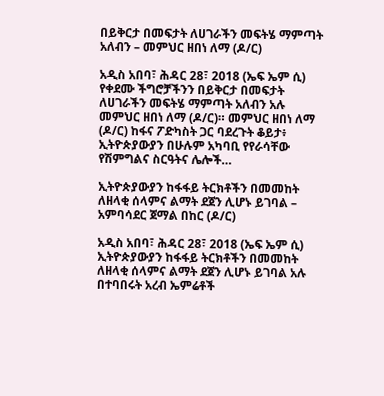በይቅርታ በመፍታት ለሀገራችን መፍትሄ ማምጣት አለብን – መምህር ዘበነ ለማ (ዶ/ር)

አዲስ አበባ፣ ሕዳር 28፣ 2018 (ኤፍ ኤም ሲ) የቀደሙ ችግሮቻችንን በይቅርታ በመፍታት ለሀገራችን መፍትሄ ማምጣት አለብን አሉ መምህር ዘበነ ለማ (ዶ/ር)። መምህር ዘበነ ለማ (ዶ/ር) ከፋና ፖድካስት ጋር ባደረጉት ቆይታ፥ ኢትዮጵያውያን በሁሉም አካባቢ የየራሳቸው የሽምግልና ስርዓትና ሌሎች…

ኢትዮጵያውያን ከፋፋይ ትርክቶችን በመመከት ለዘላቂ ሰላምና ልማት ደጀን ሊሆኑ ይገባል – አምባሳደር ጀማል በከር (ዶ/ር)

አዲስ አበባ፣ ሕዳር 28፣ 2018 (ኤፍ ኤም ሲ) ኢትዮጵያውያን ከፋፋይ ትርክቶችን በመመከት ለዘላቂ ሰላምና ልማት ደጀን ሊሆኑ ይገባል አሉ በተባበሩት አረብ ኤምሬቶች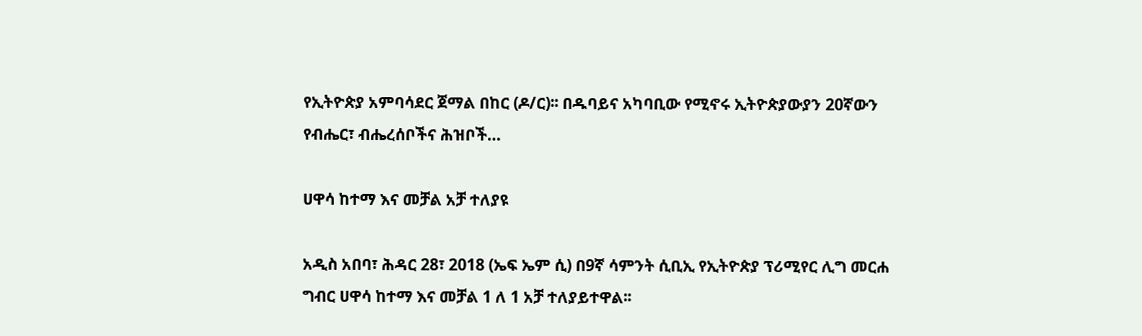የኢትዮጵያ አምባሳደር ጀማል በከር (ዶ/ር)፡፡ በዱባይና አካባቢው የሚኖሩ ኢትዮጵያውያን 20ኛውን የብሔር፣ ብሔረሰቦችና ሕዝቦች…

ሀዋሳ ከተማ እና መቻል አቻ ተለያዩ

አዲስ አበባ፣ ሕዳር 28፣ 2018 (ኤፍ ኤም ሲ) በ9ኛ ሳምንት ሲቢኢ የኢትዮጵያ ፕሪሚየር ሊግ መርሐ ግብር ሀዋሳ ከተማ እና መቻል 1 ለ 1 አቻ ተለያይተዋል፡፡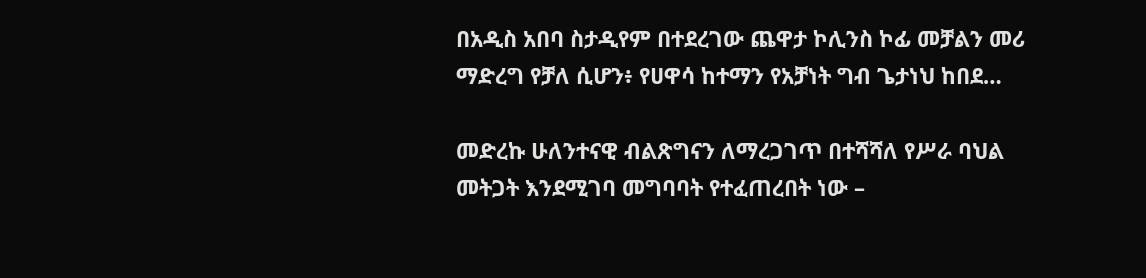በአዲስ አበባ ስታዲየም በተደረገው ጨዋታ ኮሊንስ ኮፊ መቻልን መሪ ማድረግ የቻለ ሲሆን፥ የሀዋሳ ከተማን የአቻነት ግብ ጌታነህ ከበደ…

መድረኩ ሁለንተናዊ ብልጽግናን ለማረጋገጥ በተሻሻለ የሥራ ባህል መትጋት እንደሚገባ መግባባት የተፈጠረበት ነው –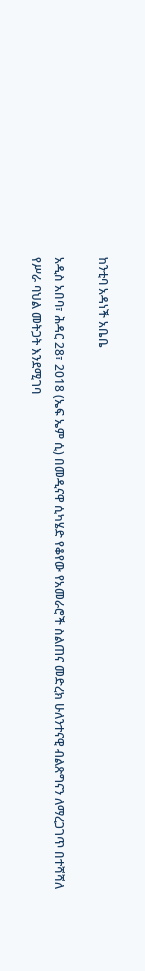ከንቲባ አዳነች አቤቤ

አዲስ አበባ፣ ሕዳር 28፣ 2018 (ኤፍ ኤም ሲ) በመዲናዋ ሲካሄድ የቆየው የአመራሮች ስልጠና መድረክ ሁለንተናዊ ብልጽግናን ለማረጋገጥ በተሻሻለ የሥራ ባህል መትጋት እንደሚገባ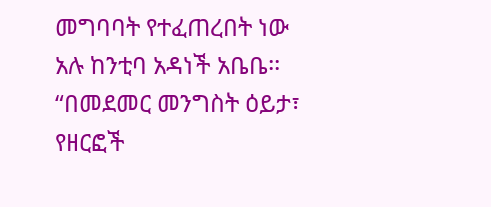መግባባት የተፈጠረበት ነው አሉ ከንቲባ አዳነች አቤቤ፡፡ “በመደመር መንግስት ዕይታ፣ የዘርፎች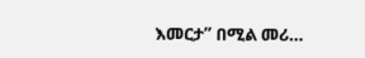እመርታ” በሚል መሪ…